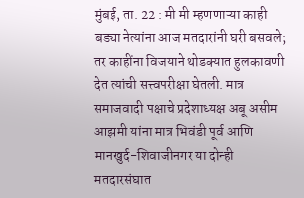मुंबई, ता. 22 : मी मी म्हणणाऱ्या काही बड्या नेत्यांना आज मतदारांनी घरी बसवले; तर काहींना विजयाने थोडक्यात हुलकावणी देत त्यांची सत्त्वपरीक्षा घेतली. मात्र समाजवादी पक्षाचे प्रदेशाध्यक्ष अबू असीम आझमी यांना मात्र भिवंडी पूर्व आणि मानखुर्द-शिवाजीनगर या दोन्ही मतदारसंघात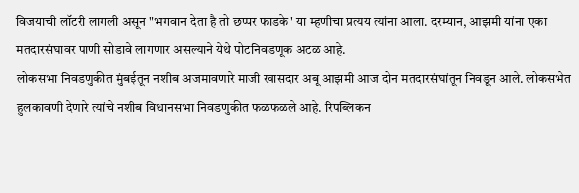विजयाची लॉटरी लागली असून "भगवान देता है तो छप्पर फाडके' या म्हणीचा प्रत्यय त्यांना आला. दरम्यान, आझमी यांना एका मतदारसंघावर पाणी सोडावे लागणार असल्याने येथे पोटनिवडणूक अटळ आहे.
लोकसभा निवडणुकीत मुंबईतून नशीब अजमावणारे माजी खासदार अबू आझमी आज दोन मतदारसंघांतून निवडून आले. लोकसभेत हुलकावणी देणारे त्यांचे नशीब विधानसभा निवडणुकीत फळफळले आहे. रिपब्लिकन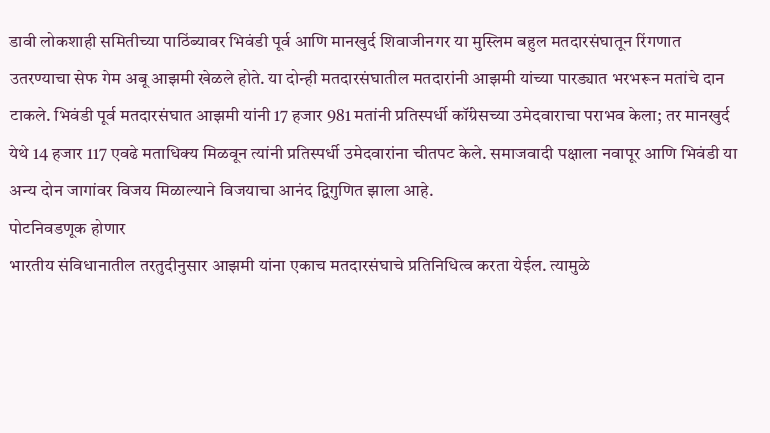डावी लोकशाही समितीच्या पाठिंब्यावर भिवंडी पूर्व आणि मानखुर्द शिवाजीनगर या मुस्लिम बहुल मतदारसंघातून रिंगणात उतरण्याचा सेफ गेम अबू आझमी खेळले होते. या दोन्ही मतदारसंघातील मतदारांनी आझमी यांच्या पारड्यात भरभरून मतांचे दान टाकले. भिवंडी पूर्व मतदारसंघात आझमी यांनी 17 हजार 981 मतांनी प्रतिस्पर्धी कॉंग्रेसच्या उमेदवाराचा पराभव केला; तर मानखुर्द येथे 14 हजार 117 एवढे मताधिक्य मिळवून त्यांनी प्रतिस्पर्धी उमेदवारांना चीतपट केले. समाजवादी पक्षाला नवापूर आणि भिवंडी या अन्य दोन जागांवर विजय मिळाल्याने विजयाचा आनंद द्विगुणित झाला आहे.
पोटनिवडणूक होणार
भारतीय संविधानातील तरतुदीनुसार आझमी यांना एकाच मतदारसंघाचे प्रतिनिधित्व करता येईल. त्यामुळे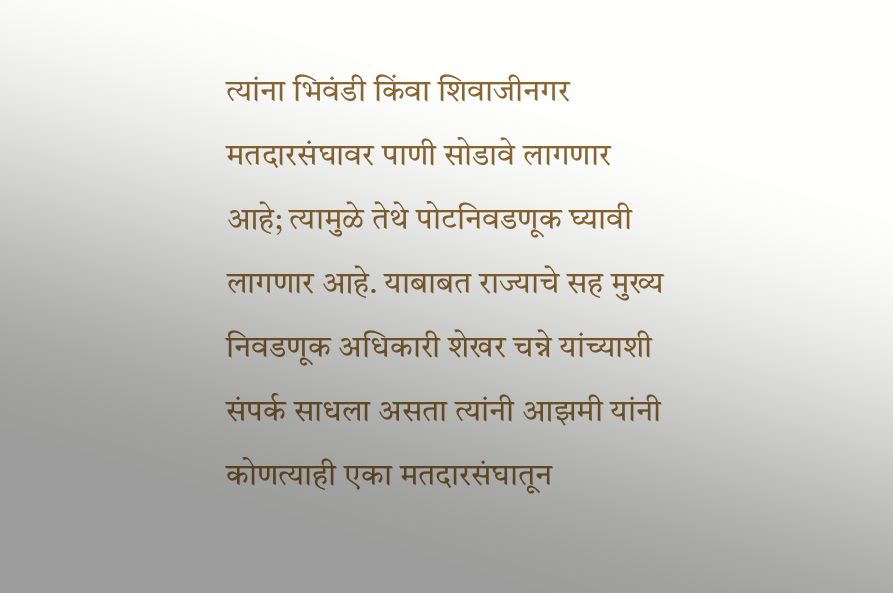त्यांना भिवंडी किंवा शिवाजीनगर मतदारसंघावर पाणी सोडावे लागणार आहे; त्यामुळे तेथे पोटनिवडणूक घ्यावी लागणार आहे. याबाबत राज्याचे सह मुख्य निवडणूक अधिकारी शेखर चन्ने यांच्याशी संपर्क साधला असता त्यांनी आझमी यांनी कोणत्याही एका मतदारसंघातून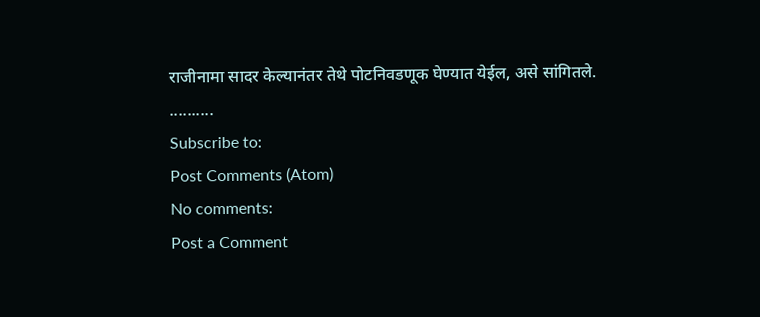राजीनामा सादर केल्यानंतर तेथे पोटनिवडणूक घेण्यात येईल, असे सांगितले.
..........
Subscribe to:
Post Comments (Atom)
No comments:
Post a Comment